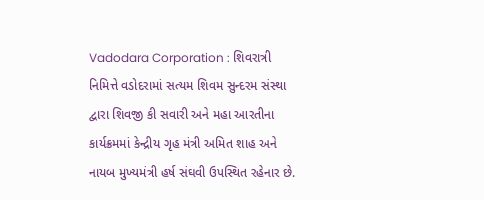Vadodara Corporation : શિવરાત્રી નિમિત્તે વડોદરામાં સત્યમ શિવમ સુન્દરમ સંસ્થા દ્વારા શિવજી કી સવારી અને મહા આરતીના કાર્યક્રમમાં કેન્દ્રીય ગૃહ મંત્રી અમિત શાહ અને નાયબ મુખ્યમંત્રી હર્ષ સંઘવી ઉપસ્થિત રહેનાર છે.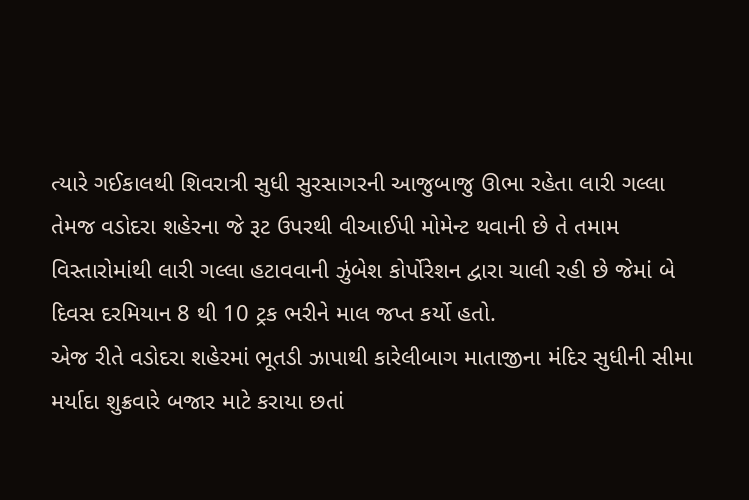ત્યારે ગઈકાલથી શિવરાત્રી સુધી સુરસાગરની આજુબાજુ ઊભા રહેતા લારી ગલ્લા તેમજ વડોદરા શહેરના જે રૂટ ઉપરથી વીઆઈપી મોમેન્ટ થવાની છે તે તમામ વિસ્તારોમાંથી લારી ગલ્લા હટાવવાની ઝુંબેશ કોર્પોરેશન દ્વારા ચાલી રહી છે જેમાં બે દિવસ દરમિયાન 8 થી 10 ટ્રક ભરીને માલ જપ્ત કર્યો હતો.
એજ રીતે વડોદરા શહેરમાં ભૂતડી ઝાપાથી કારેલીબાગ માતાજીના મંદિર સુધીની સીમા મર્યાદા શુક્રવારે બજાર માટે કરાયા છતાં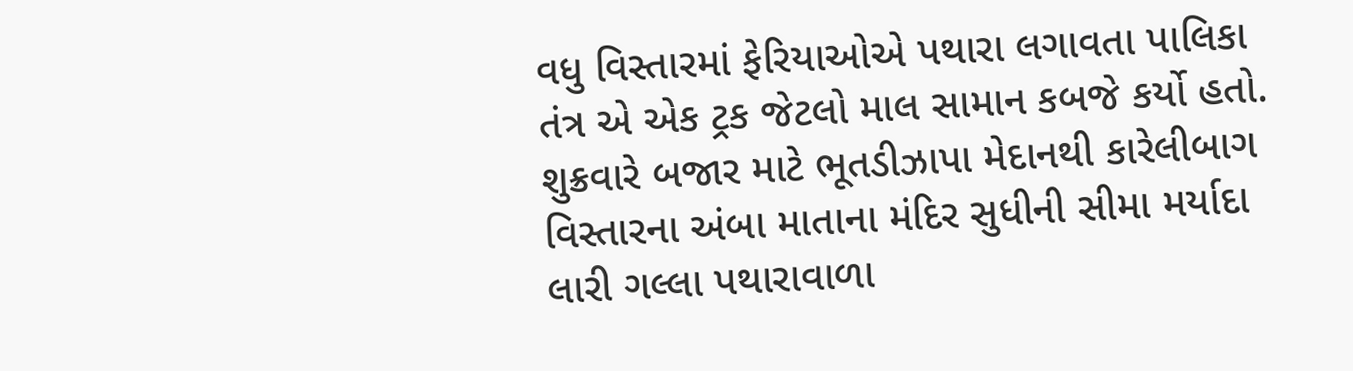વધુ વિસ્તારમાં ફેરિયાઓએ પથારા લગાવતા પાલિકા તંત્ર એ એક ટ્રક જેટલો માલ સામાન કબજે કર્યો હતો.
શુક્રવારે બજાર માટે ભૂતડીઝાપા મેદાનથી કારેલીબાગ વિસ્તારના અંબા માતાના મંદિર સુધીની સીમા મર્યાદા લારી ગલ્લા પથારાવાળા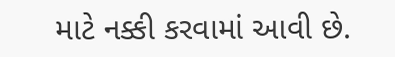માટે નક્કી કરવામાં આવી છે.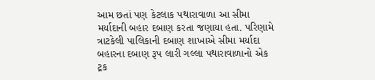આમ છતાં પણ કેટલાક પથારાવાળા આ સીમા મર્યાદાની બહાર દબાણ કરતા જણાયા હતા. પરિણામે ત્રાટકેલી પાલિકાની દબાણ શાખાએ સીમા મર્યાદા બહારના દબાણ રૂપ લારી ગલ્લા પથારાવાળાનો એક ટ્રક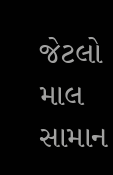જેટલો માલ સામાન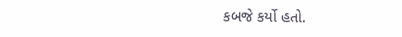કબજે કર્યો હતો.